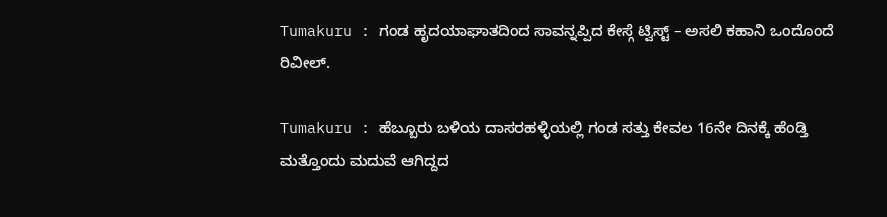Tumakuru : ಗಂಡ ಹೃದಯಾಘಾತದಿಂದ ಸಾವನ್ನಪ್ಪಿದ ಕೇಸ್ಗೆ ಟ್ವಿಸ್ಟ್ – ಅಸಲಿ ಕಹಾನಿ ಒಂದೊಂದೆ ರಿವೀಲ್.

Tumakuru : ಹೆಬ್ಬೂರು ಬಳಿಯ ದಾಸರಹಳ್ಳಿಯಲ್ಲಿ ಗಂಡ ಸತ್ತು ಕೇವಲ 16ನೇ ದಿನಕ್ಕೆ ಹೆಂಡ್ತಿ ಮತ್ತೊಂದು ಮದುವೆ ಆಗಿದ್ದದ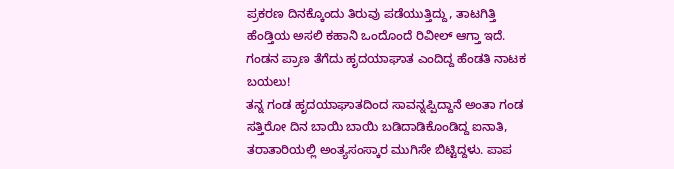ಪ್ರಕರಣ ದಿನಕ್ಕೊಂದು ತಿರುವು ಪಡೆಯುತ್ತಿದ್ದು, ತಾಟಗಿತ್ತಿ ಹೆಂಡ್ತಿಯ ಅಸಲಿ ಕಹಾನಿ ಒಂದೊಂದೆ ರಿವೀಲ್ ಆಗ್ತಾ ಇದೆ.
ಗಂಡನ ಪ್ರಾಣ ತೆಗೆದು ಹೃದಯಾಘಾತ ಎಂದಿದ್ದ ಹೆಂಡತಿ ನಾಟಕ ಬಯಲು!
ತನ್ನ ಗಂಡ ಹೃದಯಾಘಾತದಿಂದ ಸಾವನ್ನಪ್ಪಿದ್ದಾನೆ ಅಂತಾ ಗಂಡ ಸತ್ತಿರೋ ದಿನ ಬಾಯಿ ಬಾಯಿ ಬಡಿದಾಡಿಕೊಂಡಿದ್ದ ಐನಾತಿ, ತರಾತಾರಿಯಲ್ಲಿ ಅಂತ್ಯಸಂಸ್ಕಾರ ಮುಗಿಸೇ ಬಿಟ್ಟಿದ್ದಳು. ಪಾಪ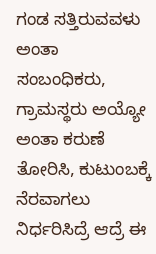ಗಂಡ ಸತ್ತಿರುವವಳು ಅಂತಾ ಸಂಬಂಧಿಕರು, ಗ್ರಾಮಸ್ಥರು ಅಯ್ಯೋ ಅಂತಾ ಕರುಣೆ ತೋರಿಸಿ, ಕುಟುಂಬಕ್ಕೆ ನೆರವಾಗಲು ನಿರ್ಧರಿಸಿದ್ರೆ ಆದ್ರೆ ಈ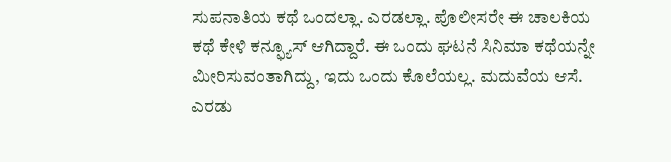ಸುಪನಾತಿಯ ಕಥೆ ಒಂದಲ್ಲಾ. ಎರಡಲ್ಲಾ. ಪೊಲೀಸರೇ ಈ ಚಾಲಕಿಯ ಕಥೆ ಕೇಳಿ ಕನ್ಫ್ಯೂಸ್ ಆಗಿದ್ದಾರೆ. ಈ ಒಂದು ಘಟನೆ ಸಿನಿಮಾ ಕಥೆಯನ್ನೇ ಮೀರಿಸುವಂತಾಗಿದ್ದು, ಇದು ಒಂದು ಕೊಲೆಯಲ್ಲ. ಮದುವೆಯ ಆಸೆ. ಎರಡು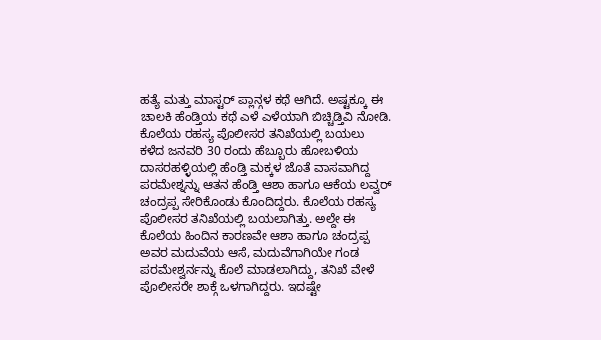ಹತ್ಯೆ ಮತ್ತು ಮಾಸ್ಟರ್ ಪ್ಲಾನ್ಗಳ ಕಥೆ ಆಗಿದೆ. ಅಷ್ಟಕ್ಕೂ ಈ ಚಾಲಕಿ ಹೆಂಡ್ತಿಯ ಕಥೆ ಎಳೆ ಎಳೆಯಾಗಿ ಬಿಚ್ಚಿಡ್ತಿವಿ ನೋಡಿ.
ಕೊಲೆಯ ರಹಸ್ಯ ಪೊಲೀಸರ ತನಿಖೆಯಲ್ಲಿ ಬಯಲು
ಕಳೆದ ಜನವರಿ 30 ರಂದು ಹೆಬ್ಬೂರು ಹೋಬಳಿಯ ದಾಸರಹಳ್ಳಿಯಲ್ಲಿ ಹೆಂಡ್ತಿ ಮಕ್ಕಳ ಜೊತೆ ವಾಸವಾಗಿದ್ದ ಪರಮೇಶ್ನನ್ನು ಆತನ ಹೆಂಡ್ತಿ ಆಶಾ ಹಾಗೂ ಆಕೆಯ ಲವ್ವರ್ ಚಂದ್ರಪ್ಪ ಸೇರಿಕೊಂಡು ಕೊಂದಿದ್ದರು. ಕೊಲೆಯ ರಹಸ್ಯ ಪೊಲೀಸರ ತನಿಖೆಯಲ್ಲಿ ಬಯಲಾಗಿತ್ತು. ಅಲ್ದೇ ಈ ಕೊಲೆಯ ಹಿಂದಿನ ಕಾರಣವೇ ಆಶಾ ಹಾಗೂ ಚಂದ್ರಪ್ಪ ಅವರ ಮದುವೆಯ ಆಸೆ, ಮದುವೆಗಾಗಿಯೇ ಗಂಡ ಪರಮೇಶ್ವರ್ನನ್ನು ಕೊಲೆ ಮಾಡಲಾಗಿದ್ದು, ತನಿಖೆ ವೇಳೆ ಪೊಲೀಸರೇ ಶಾಕ್ಗೆ ಒಳಗಾಗಿದ್ದರು. ಇದಷ್ಟೇ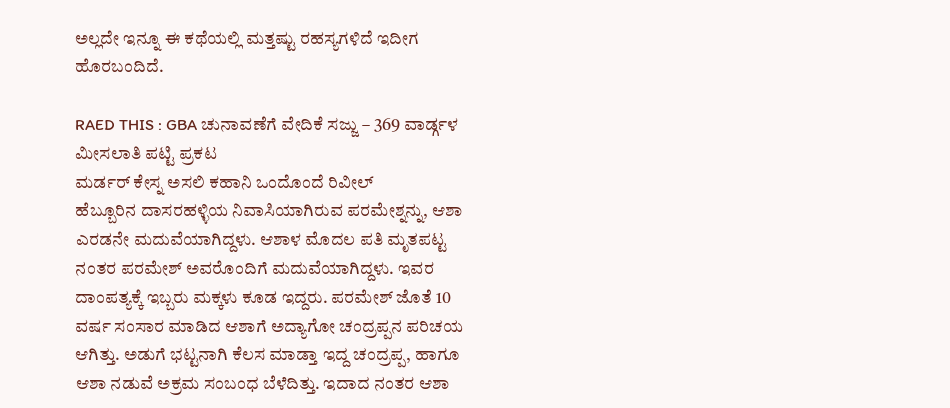ಅಲ್ಲದೇ ಇನ್ನೂ ಈ ಕಥೆಯಲ್ಲಿ ಮತ್ತಷ್ಟು ರಹಸ್ಯಗಳಿದೆ ಇದೀಗ ಹೊರಬಂದಿದೆ.

RAED THIS : GBA ಚುನಾವಣೆಗೆ ವೇದಿಕೆ ಸಜ್ಜು – 369 ವಾರ್ಡ್ಗಳ ಮೀಸಲಾತಿ ಪಟ್ಟಿ ಪ್ರಕಟ
ಮರ್ಡರ್ ಕೇಸ್ನ ಅಸಲಿ ಕಹಾನಿ ಒಂದೊಂದೆ ರಿವೀಲ್
ಹೆಬ್ಬೂರಿನ ದಾಸರಹಳ್ಳಿಯ ನಿವಾಸಿಯಾಗಿರುವ ಪರಮೇಶ್ನನ್ನು, ಆಶಾ ಎರಡನೇ ಮದುವೆಯಾಗಿದ್ದಳು. ಆಶಾಳ ಮೊದಲ ಪತಿ ಮೃತಪಟ್ಟ ನಂತರ ಪರಮೇಶ್ ಅವರೊಂದಿಗೆ ಮದುವೆಯಾಗಿದ್ದಳು. ಇವರ ದಾಂಪತ್ಯಕ್ಕೆ ಇಬ್ಬರು ಮಕ್ಕಳು ಕೂಡ ಇದ್ದರು. ಪರಮೇಶ್ ಜೊತೆ 10 ವರ್ಷ ಸಂಸಾರ ಮಾಡಿದ ಆಶಾಗೆ ಅದ್ಯಾಗೋ ಚಂದ್ರಪ್ಪನ ಪರಿಚಯ ಆಗಿತ್ತು. ಅಡುಗೆ ಭಟ್ಟನಾಗಿ ಕೆಲಸ ಮಾಡ್ತಾ ಇದ್ದ ಚಂದ್ರಪ್ಪ, ಹಾಗೂ ಆಶಾ ನಡುವೆ ಅಕ್ರಮ ಸಂಬಂಧ ಬೆಳೆದಿತ್ತು. ಇದಾದ ನಂತರ ಆಶಾ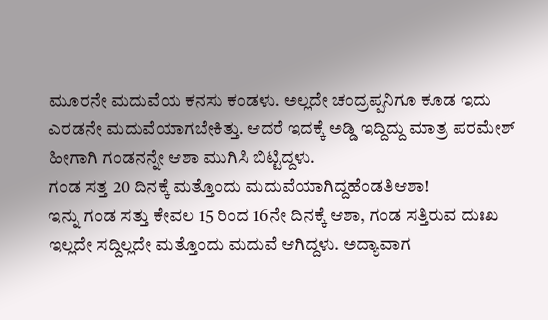ಮೂರನೇ ಮದುವೆಯ ಕನಸು ಕಂಡಳು. ಅಲ್ಲದೇ ಚಂದ್ರಪ್ಪನಿಗೂ ಕೂಡ ಇದು ಎರಡನೇ ಮದುವೆಯಾಗಬೇಕಿತ್ತು. ಆದರೆ ಇದಕ್ಕೆ ಅಡ್ಡಿ ಇದ್ದಿದ್ದು ಮಾತ್ರ ಪರಮೇಶ್ ಹೀಗಾಗಿ ಗಂಡನನ್ನೇ ಆಶಾ ಮುಗಿಸಿ ಬಿಟ್ಟಿದ್ದಳು.
ಗಂಡ ಸತ್ತ 20 ದಿನಕ್ಕೆ ಮತ್ತೊಂದು ಮದುವೆಯಾಗಿದ್ದಹೆಂಡತಿಆಶಾ!
ಇನ್ನು ಗಂಡ ಸತ್ತು ಕೇವಲ 15 ರಿಂದ 16ನೇ ದಿನಕ್ಕೆ ಆಶಾ, ಗಂಡ ಸತ್ತಿರುವ ದುಃಖ ಇಲ್ಲದೇ ಸದ್ದಿಲ್ಲದೇ ಮತ್ತೊಂದು ಮದುವೆ ಆಗಿದ್ದಳು. ಅದ್ಯಾವಾಗ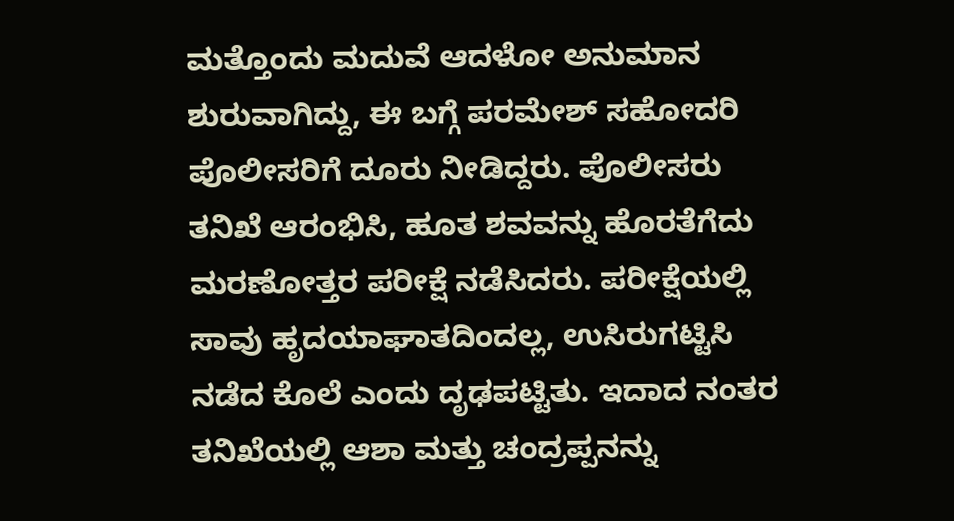ಮತ್ತೊಂದು ಮದುವೆ ಆದಳೋ ಅನುಮಾನ ಶುರುವಾಗಿದ್ದು, ಈ ಬಗ್ಗೆ ಪರಮೇಶ್ ಸಹೋದರಿ ಪೊಲೀಸರಿಗೆ ದೂರು ನೀಡಿದ್ದರು. ಪೊಲೀಸರು ತನಿಖೆ ಆರಂಭಿಸಿ, ಹೂತ ಶವವನ್ನು ಹೊರತೆಗೆದು ಮರಣೋತ್ತರ ಪರೀಕ್ಷೆ ನಡೆಸಿದರು. ಪರೀಕ್ಷೆಯಲ್ಲಿ ಸಾವು ಹೃದಯಾಘಾತದಿಂದಲ್ಲ, ಉಸಿರುಗಟ್ಟಿಸಿ ನಡೆದ ಕೊಲೆ ಎಂದು ದೃಢಪಟ್ಟಿತು. ಇದಾದ ನಂತರ ತನಿಖೆಯಲ್ಲಿ ಆಶಾ ಮತ್ತು ಚಂದ್ರಪ್ಪನನ್ನು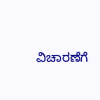ವಿಚಾರಣೆಗೆ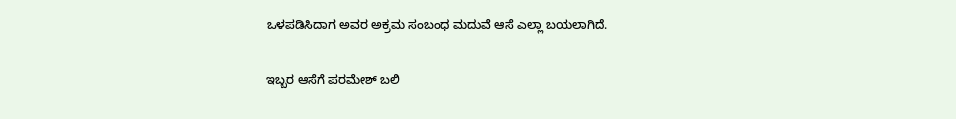ಒಳಪಡಿಸಿದಾಗ ಅವರ ಅಕ್ರಮ ಸಂಬಂಧ ಮದುವೆ ಆಸೆ ಎಲ್ಲಾ ಬಯಲಾಗಿದೆ.

ಇಬ್ಬರ ಆಸೆಗೆ ಪರಮೇಶ್ ಬಲಿ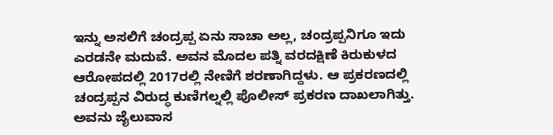ಇನ್ನು ಅಸಲಿಗೆ ಚಂದ್ರಪ್ಪ ಏನು ಸಾಚಾ ಅಲ್ಲ, ಚಂದ್ರಪ್ಪನಿಗೂ ಇದು ಎರಡನೇ ಮದುವೆ. ಅವನ ಮೊದಲ ಪತ್ನಿ ವರದಕ್ಷಿಣೆ ಕಿರುಕುಳದ ಆರೋಪದಲ್ಲಿ 2017ರಲ್ಲಿ ನೇಣಿಗೆ ಶರಣಾಗಿದ್ದಳು. ಆ ಪ್ರಕರಣದಲ್ಲಿ ಚಂದ್ರಪ್ಪನ ವಿರುದ್ಧ ಕುಣಿಗಲ್ನಲ್ಲಿ ಪೊಲೀಸ್ ಪ್ರಕರಣ ದಾಖಲಾಗಿತ್ತು. ಅವನು ಜೈಲುವಾಸ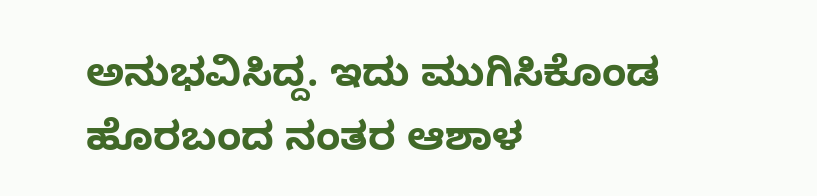ಅನುಭವಿಸಿದ್ದ. ಇದು ಮುಗಿಸಿಕೊಂಡ ಹೊರಬಂದ ನಂತರ ಆಶಾಳ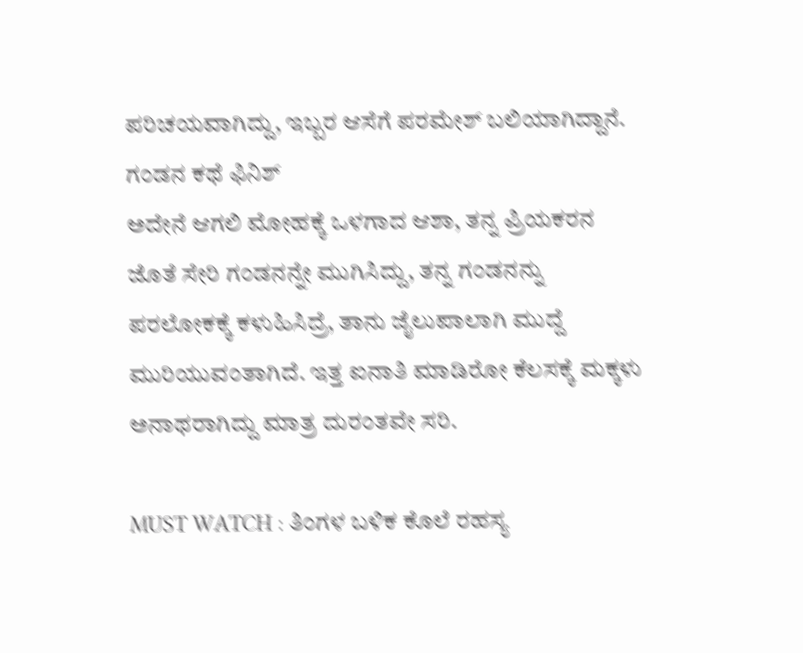ಪರಿಚಯವಾಗಿದ್ದು, ಇಬ್ಬರ ಆಸೆಗೆ ಪರಮೇಶ್ ಬಲಿಯಾಗಿದ್ದಾನೆ.
ಗಂಡನ ಕಥೆ ಫಿನಿಶ್
ಅದೇನೆ ಆಗಲಿ ಮೋಹಕ್ಕೆ ಒಳಗಾದ ಆಶಾ, ತನ್ನ ಪ್ರಿಯಕರನ ಜೊತೆ ಸೇರಿ ಗಂಡನನ್ನೇ ಮುಗಿಸಿದ್ದು, ತನ್ನ ಗಂಡನನ್ನು ಪರಲೋಕಕ್ಕೆ ಕಳುಹಿಸಿದ್ರೆ, ತಾನು ಜೈಲುಪಾಲಾಗಿ ಮುದ್ದೆ ಮುರಿಯುವಂತಾಗಿದೆ. ಇತ್ತ ಐನಾತಿ ಮಾಡಿರೋ ಕೆಲಸಕ್ಕೆ ಮಕ್ಕಳು ಅನಾಥರಾಗಿದ್ದು ಮಾತ್ರ ದುರಂತವೇ ಸರಿ.

MUST WATCH : ತಿಂಗಳ ಬಳಿಕ ಕೊಲೆ ರಹಸ್ಯ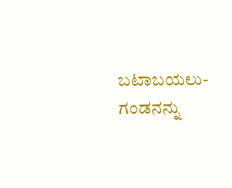ಬಟಾಬಯಲು- ಗಂಡನನ್ನು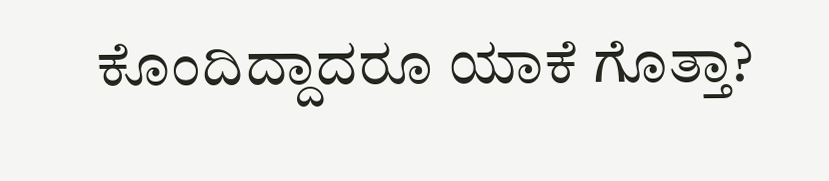ಕೊಂದಿದ್ದಾದರೂ ಯಾಕೆ ಗೊತ್ತಾ?